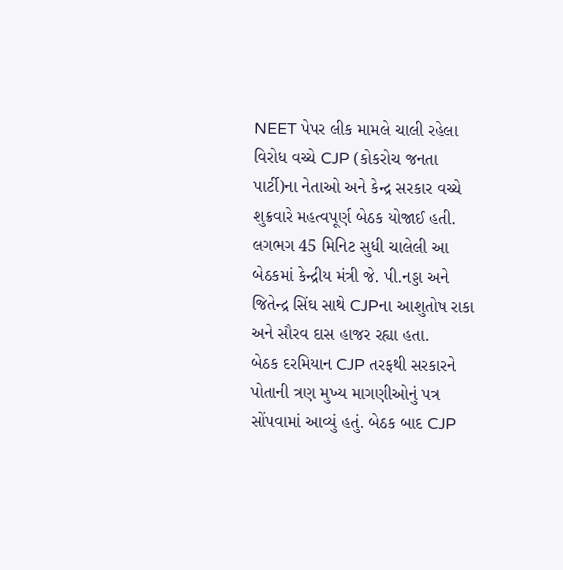NEET પેપર લીક મામલે ચાલી રહેલા વિરોધ વચ્ચે CJP (કોકરોચ જનતા પાર્ટી)ના નેતાઓ અને કેન્દ્ર સરકાર વચ્ચે શુક્રવારે મહત્વપૂર્ણ બેઠક યોજાઈ હતી. લગભગ 45 મિનિટ સુધી ચાલેલી આ બેઠકમાં કેન્દ્રીય મંત્રી જે. પી.નડ્ડા અને જિતેન્દ્ર સિંઘ સાથે CJPના આશુતોષ રાકા અને સૌરવ દાસ હાજર રહ્યા હતા.
બેઠક દરમિયાન CJP તરફથી સરકારને પોતાની ત્રણ મુખ્ય માગણીઓનું પત્ર સોંપવામાં આવ્યું હતું. બેઠક બાદ CJP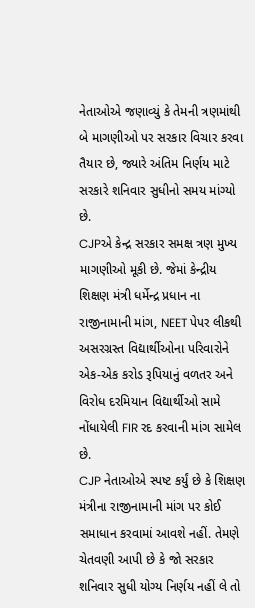નેતાઓએ જણાવ્યું કે તેમની ત્રણમાંથી બે માગણીઓ પર સરકાર વિચાર કરવા તૈયાર છે, જ્યારે અંતિમ નિર્ણય માટે સરકારે શનિવાર સુધીનો સમય માંગ્યો છે.
CJPએ કેન્દ્ર સરકાર સમક્ષ ત્રણ મુખ્ય માગણીઓ મૂકી છે. જેમાં કેન્દ્રીય શિક્ષણ મંત્રી ધર્મેન્દ્ર પ્રધાન ના રાજીનામાની માંગ, NEET પેપર લીકથી અસરગ્રસ્ત વિદ્યાર્થીઓના પરિવારોને એક-એક કરોડ રૂપિયાનું વળતર અને વિરોધ દરમિયાન વિદ્યાર્થીઓ સામે નોંધાયેલી FIR રદ કરવાની માંગ સામેલ છે.
CJP નેતાઓએ સ્પષ્ટ કર્યું છે કે શિક્ષણ મંત્રીના રાજીનામાની માંગ પર કોઈ સમાધાન કરવામાં આવશે નહીં. તેમણે ચેતવણી આપી છે કે જો સરકાર શનિવાર સુધી યોગ્ય નિર્ણય નહીં લે તો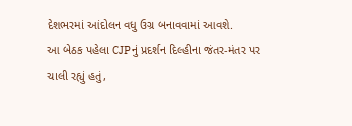દેશભરમાં આંદોલન વધુ ઉગ્ર બનાવવામાં આવશે.
આ બેઠક પહેલા CJPનું પ્રદર્શન દિલ્હીના જંતર-મંતર પર ચાલી રહ્યું હતું,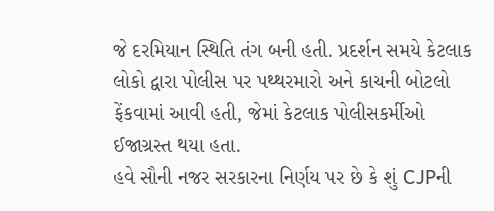જે દરમિયાન સ્થિતિ તંગ બની હતી. પ્રદર્શન સમયે કેટલાક લોકો દ્વારા પોલીસ પર પથ્થરમારો અને કાચની બોટલો ફેંકવામાં આવી હતી, જેમાં કેટલાક પોલીસકર્મીઓ ઈજાગ્રસ્ત થયા હતા.
હવે સૌની નજર સરકારના નિર્ણય પર છે કે શું CJPની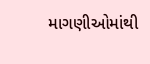માગણીઓમાંથી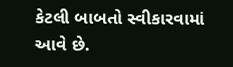કેટલી બાબતો સ્વીકારવામાં આવે છે.